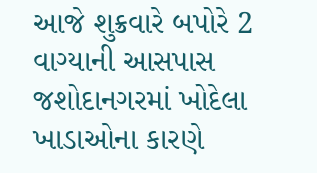આજે શુક્રવારે બપોરે 2 વાગ્યાની આસપાસ જશોદાનગરમાં ખોદેલા ખાડાઓના કારણે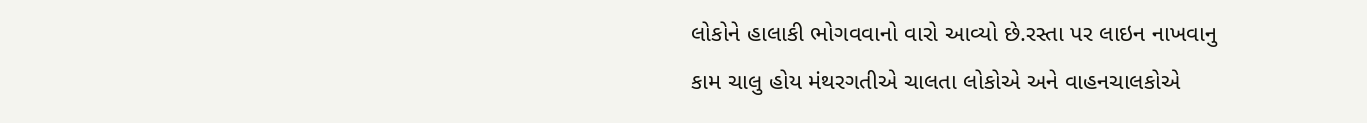લોકોને હાલાકી ભોગવવાનો વારો આવ્યો છે.રસ્તા પર લાઇન નાખવાનુ કામ ચાલુ હોય મંથરગતીએ ચાલતા લોકોએ અને વાહનચાલકોએ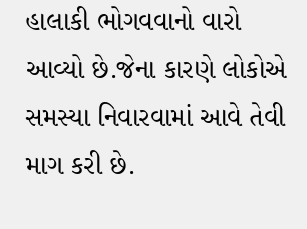હાલાકી ભોગવવાનો વારો આવ્યો છે.જેના કારણે લોકોએ સમસ્યા નિવારવામાં આવે તેવી માગ કરી છે.